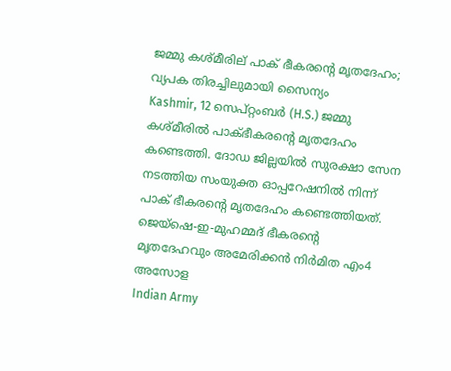ജമ്മു കശ്മീരില് പാക് ഭീകരന്റെ മൃതദേഹം; വ്യപക തിരച്ചിലുമായി സൈന്യം
Kashmir, 12 സെപ്റ്റംബര്‍ (H.S.) ജമ്മു കശ്മീരില്‍ പാക്ഭീകരന്റെ മൃതദേഹം കണ്ടെത്തി. ദോഡ ജില്ലയില്‍ സുരക്ഷാ സേന നടത്തിയ സംയുക്ത ഓപ്പറേഷനില്‍ നിന്ന് പാക് ഭീകരന്റെ മൃതദേഹം കണ്ടെത്തിയത്. ജെയ്ഷെ-ഇ-മുഹമ്മദ് ഭീകരന്റെ മൃതദേഹവും അമേരിക്കന്‍ നിര്‍മിത എം4 അസോള
Indian Army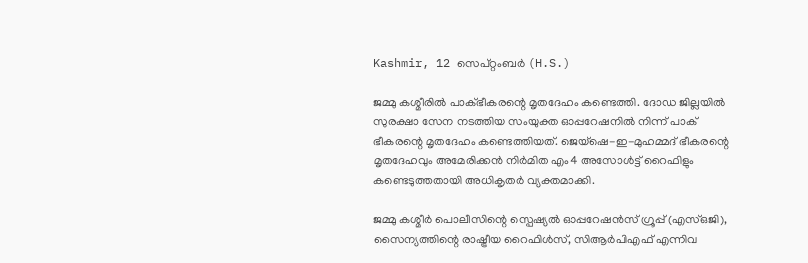Kashmir, 12 സെപ്റ്റംബര്‍ (H.S.)

ജമ്മു കശ്മീരില്‍ പാക്ഭീകരന്റെ മൃതദേഹം കണ്ടെത്തി. ദോഡ ജില്ലയില്‍ സുരക്ഷാ സേന നടത്തിയ സംയുക്ത ഓപ്പറേഷനില്‍ നിന്ന് പാക് ഭീകരന്റെ മൃതദേഹം കണ്ടെത്തിയത്. ജെയ്ഷെ-ഇ-മുഹമ്മദ് ഭീകരന്റെ മൃതദേഹവും അമേരിക്കന്‍ നിര്‍മിത എം4 അസോള്‍ട്ട് റൈഫിളും കണ്ടെടുത്തതായി അധികൃതര്‍ വ്യക്തമാക്കി.

ജമ്മു കശ്മീര്‍ പൊലീസിന്റെ സ്പെഷ്യല്‍ ഓപ്പറേഷന്‍സ് ഗ്രൂപ്പ് (എസ്ഒജി), സൈന്യത്തിന്റെ രാഷ്ട്രീയ റൈഫിള്‍സ്, സിആര്‍പിഎഫ് എന്നിവ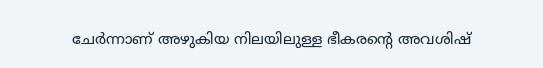ചേര്‍ന്നാണ് അഴുകിയ നിലയിലുള്ള ഭീകരന്റെ അവശിഷ്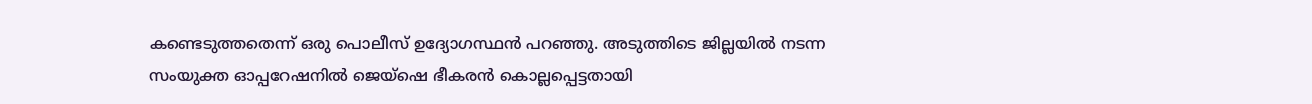കണ്ടെടുത്തതെന്ന് ഒരു പൊലീസ് ഉദ്യോഗസ്ഥന്‍ പറഞ്ഞു. അടുത്തിടെ ജില്ലയില്‍ നടന്ന സംയുക്ത ഓപ്പറേഷനില്‍ ജെയ്ഷെ ഭീകരന്‍ കൊല്ലപ്പെട്ടതായി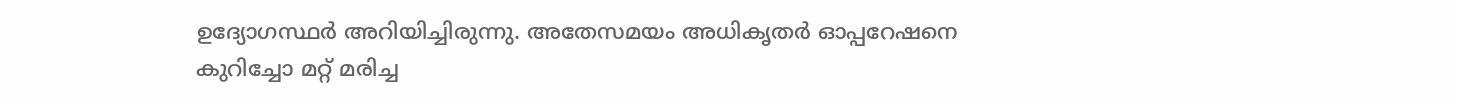ഉദ്യോഗസ്ഥര്‍ അറിയിച്ചിരുന്നു. അതേസമയം അധികൃതര്‍ ഓപ്പറേഷനെ കുറിച്ചോ മറ്റ് മരിച്ച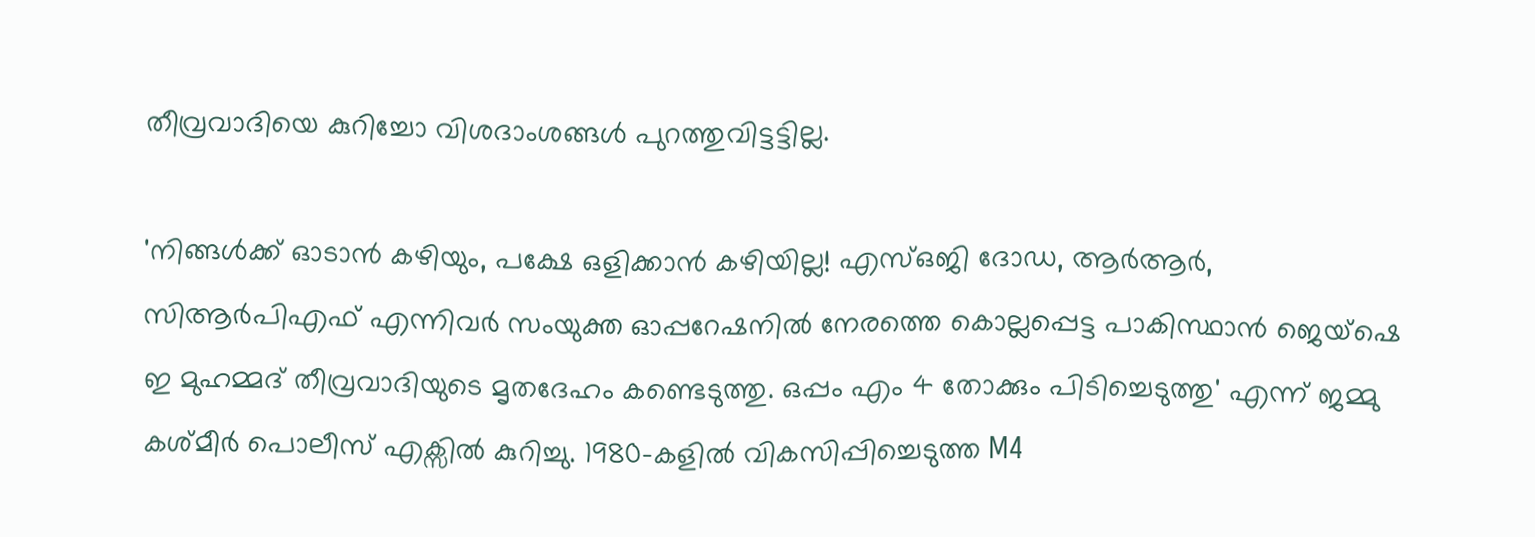തീവ്രവാദിയെ കുറിച്ചോ വിശദാംശങ്ങള്‍ പുറത്തുവിട്ടട്ടില്ല.

'നിങ്ങള്‍ക്ക് ഓടാന്‍ കഴിയും, പക്ഷേ ഒളിക്കാന്‍ കഴിയില്ല! എസ്ഒജി ദോഡ, ആര്‍ആര്‍, സിആര്‍പിഎഫ് എന്നിവര്‍ സംയുക്ത ഓപ്പറേഷനില്‍ നേരത്തെ കൊല്ലപ്പെട്ട പാകിസ്ഥാന്‍ ജെയ്ഷെ ഇ മുഹമ്മദ് തീവ്രവാദിയുടെ മൃതദേഹം കണ്ടെടുത്തു. ഒപ്പം എം 4 തോക്കും പിടിച്ചെടുത്തു' എന്ന് ജമ്മു കശ്മീര്‍ പൊലീസ് എക്സില്‍ കുറിച്ചു. 1980-കളില്‍ വികസിപ്പിച്ചെടുത്ത M4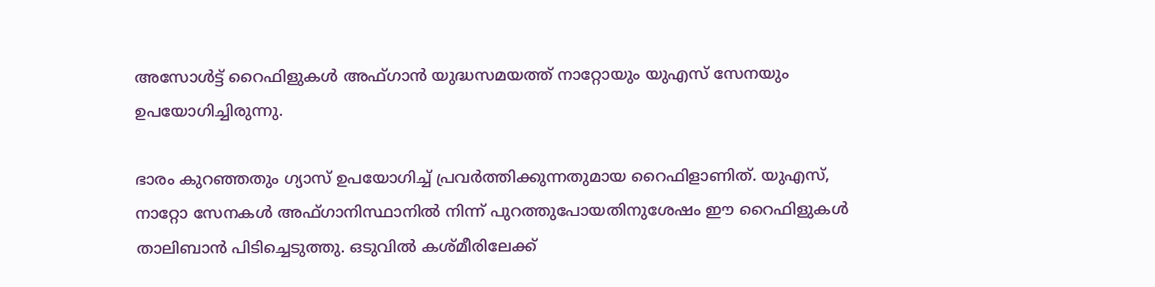അസോള്‍ട്ട് റൈഫിളുകള്‍ അഫ്ഗാന്‍ യുദ്ധസമയത്ത് നാറ്റോയും യുഎസ് സേനയും ഉപയോഗിച്ചിരുന്നു.

ഭാരം കുറഞ്ഞതും ഗ്യാസ് ഉപയോഗിച്ച് പ്രവര്‍ത്തിക്കുന്നതുമായ റൈഫിളാണിത്. യുഎസ്, നാറ്റോ സേനകള്‍ അഫ്ഗാനിസ്ഥാനില്‍ നിന്ന് പുറത്തുപോയതിനുശേഷം ഈ റൈഫിളുകള്‍ താലിബാന്‍ പിടിച്ചെടുത്തു. ഒടുവില്‍ കശ്മീരിലേക്ക്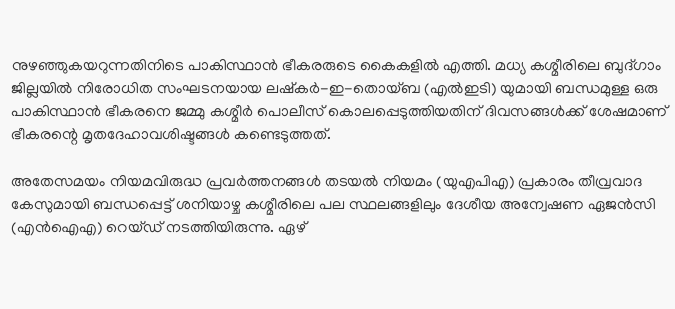നുഴഞ്ഞുകയറുന്നതിനിടെ പാകിസ്ഥാന്‍ ഭീകരരുടെ കൈകളില്‍ എത്തി. മധ്യ കശ്മീരിലെ ബുദ്ഗാം ജില്ലയില്‍ നിരോധിത സംഘടനയായ ലഷ്‌കര്‍-ഇ-തൊയ്ബ (എല്‍ഇടി) യുമായി ബന്ധമുള്ള ഒരു പാകിസ്ഥാന്‍ ഭീകരനെ ജമ്മു കശ്മീര്‍ പൊലീസ് കൊലപ്പെടുത്തിയതിന് ദിവസങ്ങള്‍ക്ക് ശേഷമാണ് ഭീകരന്റെ മൃതദേഹാവശിഷ്ടങ്ങള്‍ കണ്ടെടുത്തത്.

അതേസമയം നിയമവിരുദ്ധ പ്രവര്‍ത്തനങ്ങള്‍ തടയല്‍ നിയമം (യുഎപിഎ) പ്രകാരം തീവ്രവാദ കേസുമായി ബന്ധപ്പെട്ട് ശനിയാഴ്ച കശ്മീരിലെ പല സ്ഥലങ്ങളിലും ദേശീയ അന്വേഷണ ഏജന്‍സി (എന്‍ഐഎ) റെയ്ഡ് നടത്തിയിരുന്നു. ഏഴ്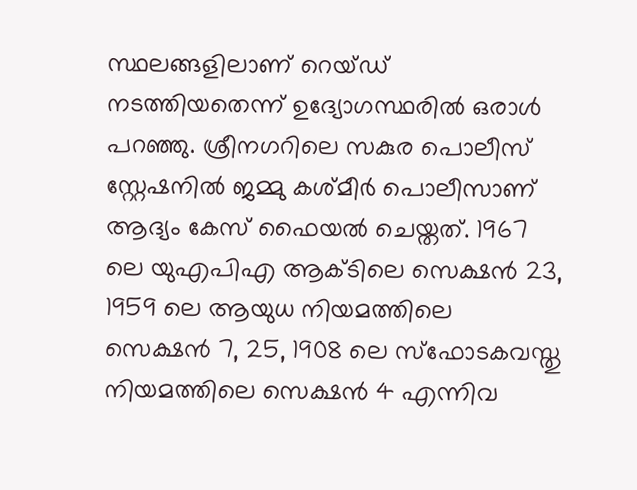സ്ഥലങ്ങളിലാണ് റെയ്ഡ് നടത്തിയതെന്ന് ഉദ്യോഗസ്ഥരില്‍ ഒരാള്‍ പറഞ്ഞു. ശ്രീനഗറിലെ സകുര പൊലീസ് സ്റ്റേഷനില്‍ ജമ്മു കശ്മീര്‍ പൊലീസാണ് ആദ്യം കേസ് ഫൈയല്‍ ചെയ്തത്. 1967 ലെ യുഎപിഎ ആക്ടിലെ സെക്ഷന്‍ 23, 1959 ലെ ആയുധ നിയമത്തിലെ സെക്ഷന്‍ 7, 25, 1908 ലെ സ്‌ഫോടകവസ്തു നിയമത്തിലെ സെക്ഷന്‍ 4 എന്നിവ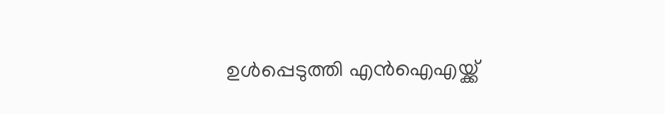ഉള്‍പ്പെടുത്തി എന്‍ഐഎയ്ക്ക്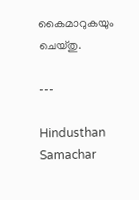കൈമാറുകയും ചെയ്തു.

---

Hindusthan Samachar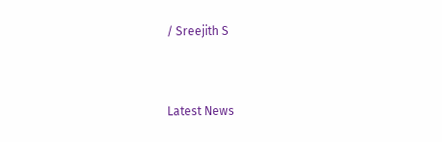/ Sreejith S


Latest News